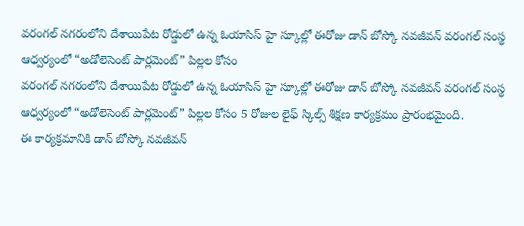వరంగల్ నగరంలోని దేశాయిపేట రోడ్డులో ఉన్న ఓయాసిస్ హై స్కూల్లో ఈరోజు డాన్ బోస్కో నవజీవన్ వరంగల్ సంస్థ ఆధ్వర్యంలో “అడోలెసెంట్ పార్లమెంట్” పిల్లల కోసం
వరంగల్ నగరంలోని దేశాయిపేట రోడ్డులో ఉన్న ఓయాసిస్ హై స్కూల్లో ఈరోజు డాన్ బోస్కో నవజీవన్ వరంగల్ సంస్థ ఆధ్వర్యంలో “అడోలెసెంట్ పార్లమెంట్” పిల్లల కోసం 5 రోజుల లైఫ్ స్కిల్స్ శిక్షణ కార్యక్రమం ప్రారంభమైంది.
ఈ కార్యక్రమానికి డాన్ బోస్కో నవజీవన్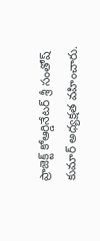ప్రాజెక్ట్ కోఆర్డినేటర్ శ్రీ సంతోష్ కుమార్ అధ్యక్షత వహించారు.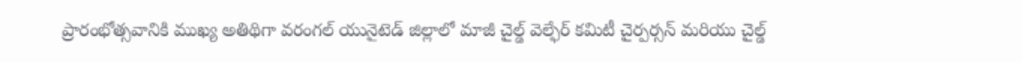ప్రారంభోత్సవానికి ముఖ్య అతిథిగా వరంగల్ యునైటెడ్ జిల్లాలో మాజీ చైల్డ్ వెల్ఫేర్ కమిటీ చైర్పర్సన్ మరియు చైల్డ్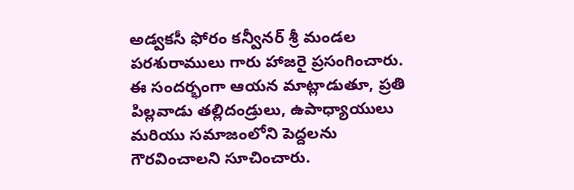అడ్వకసీ ఫోరం కన్వీనర్ శ్రీ మండల పరశురాములు గారు హాజరై ప్రసంగించారు.
ఈ సందర్భంగా ఆయన మాట్లాడుతూ, ప్రతి పిల్లవాడు తల్లిదండ్రులు, ఉపాధ్యాయులు మరియు సమాజంలోని పెద్దలను గౌరవించాలని సూచించారు.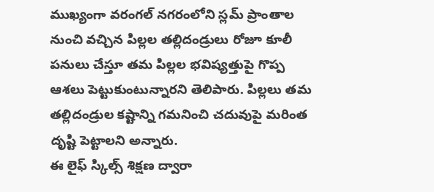ముఖ్యంగా వరంగల్ నగరంలోని స్లమ్ ప్రాంతాల నుంచి వచ్చిన పిల్లల తల్లిదండ్రులు రోజూ కూలీ పనులు చేస్తూ తమ పిల్లల భవిష్యత్తుపై గొప్ప ఆశలు పెట్టుకుంటున్నారని తెలిపారు. పిల్లలు తమ తల్లిదండ్రుల కష్టాన్ని గమనించి చదువుపై మరింత దృష్టి పెట్టాలని అన్నారు.
ఈ లైఫ్ స్కిల్స్ శిక్షణ ద్వారా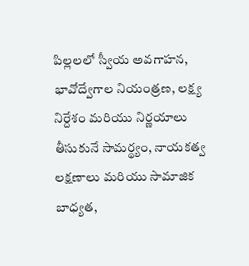పిల్లలలో స్వీయ అవగాహన, భావోద్వేగాల నియంత్రణ, లక్ష్య నిర్దేశం మరియు నిర్ణయాలు తీసుకునే సామర్థ్యం, నాయకత్వ లక్షణాలు మరియు సామాజిక బాధ్యత,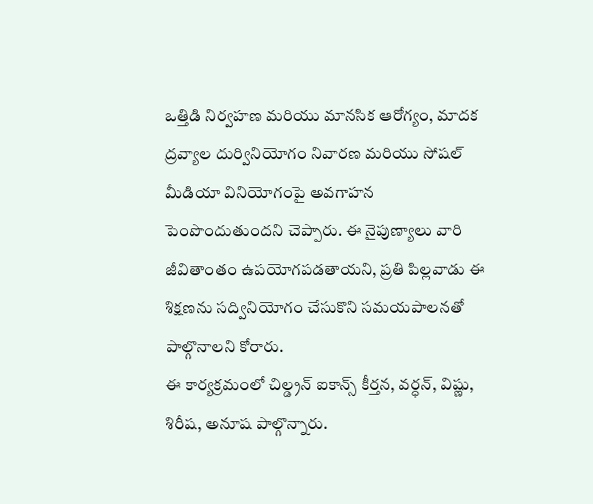ఒత్తిడి నిర్వహణ మరియు మానసిక ఆరోగ్యం, మాదక ద్రవ్యాల దుర్వినియోగం నివారణ మరియు సోషల్ మీడియా వినియోగంపై అవగాహన పెంపొందుతుందని చెప్పారు. ఈ నైపుణ్యాలు వారి జీవితాంతం ఉపయోగపడతాయని, ప్రతి పిల్లవాడు ఈ శిక్షణను సద్వినియోగం చేసుకొని సమయపాలనతో పాల్గొనాలని కోరారు.
ఈ కార్యక్రమంలో చిల్డ్రన్ ఐకాన్స్ కీర్తన, వర్ధన్, విష్ణు, శిరీష, అనూష పాల్గొన్నారు.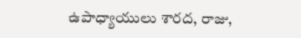ఉపాధ్యాయులు శారద, రాజు,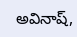అవినాష్,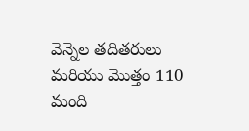వెన్నెల తదితరులు మరియు మొత్తం 110 మంది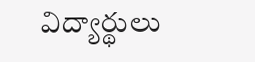విద్యార్థులు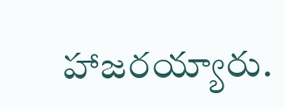హాజరయ్యారు.